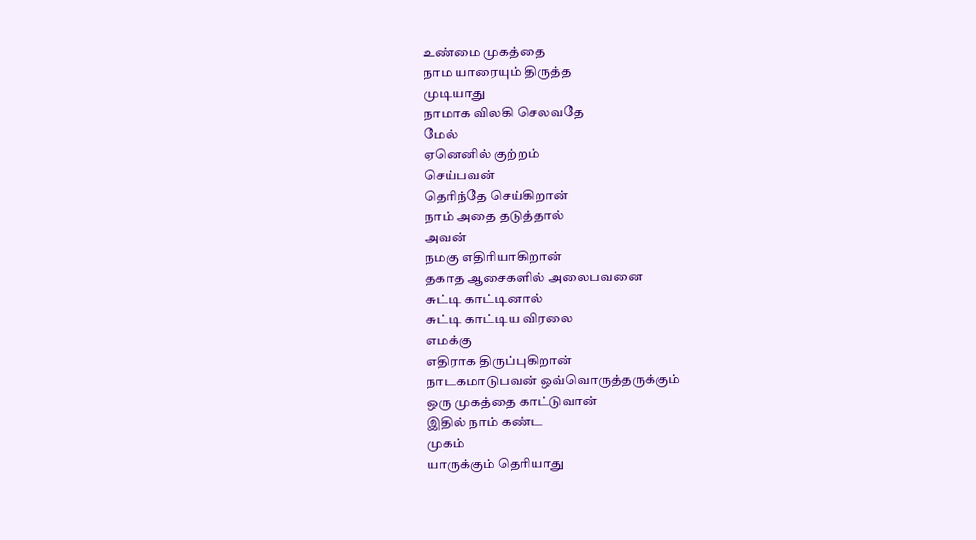உண்மை முகத்தை
நாம யாரையும் திருத்த
முடியாது
நாமாக விலகி செலவதே
மேல்
ஏனெனில் குற்றம்
செய்பவன்
தெரிந்தே செய்கிறான்
நாம் அதை தடுத்தால்
அவன்
நமகு எதிரியாகிறான்
தகாத ஆசைகளில் அலைபவனை
சுட்டி காட்டினால்
சுட்டி காட்டிய விரலை
எமக்கு
எதிராக திருப்புகிறான்
நாடகமாடுபவன் ஒவ்வொருத்தருக்கும்
ஒரு முகத்தை காட்டுவான்
இதில் நாம் கண்ட
முகம்
யாருக்கும் தெரியாது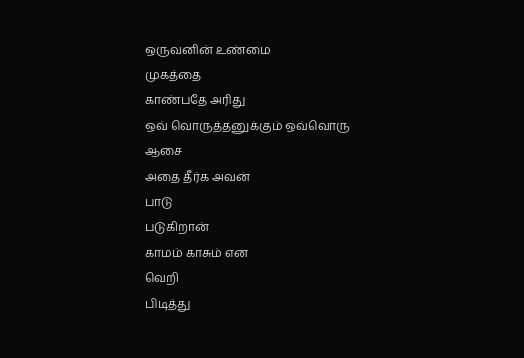ஒருவனின் உண்மை
முகத்தை
காண்பதே அரிது
ஒவ் வொருத்தனுக்கும் ஒவ்வொரு
ஆசை
அதை தீர்க அவன்
பாடு
படுகிறான்
காமம் காசும் என
வெறி
பிடித்து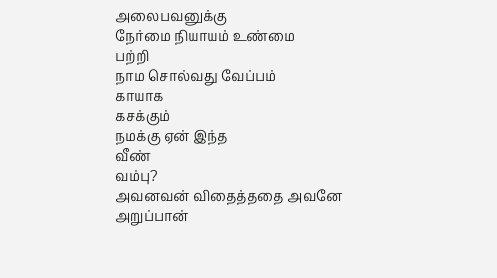அலைபவனுக்கு
நேர்மை நியாயம் உண்மை
பற்றி
நாம சொல்வது வேப்பம்
காயாக
கசக்கும்
நமக்கு ஏன் இந்த
வீண்
வம்பு?
அவனவன் விதைத்ததை அவனே
அறுப்பான்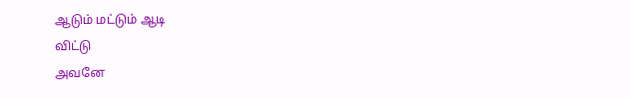ஆடும் மட்டும் ஆடி
விட்டு
அவனே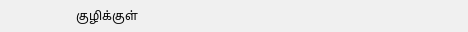குழிக்குள்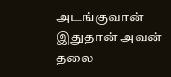அடங்குவான்
இதுதான் அவன்
தலை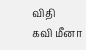விதி
கவி மீனா